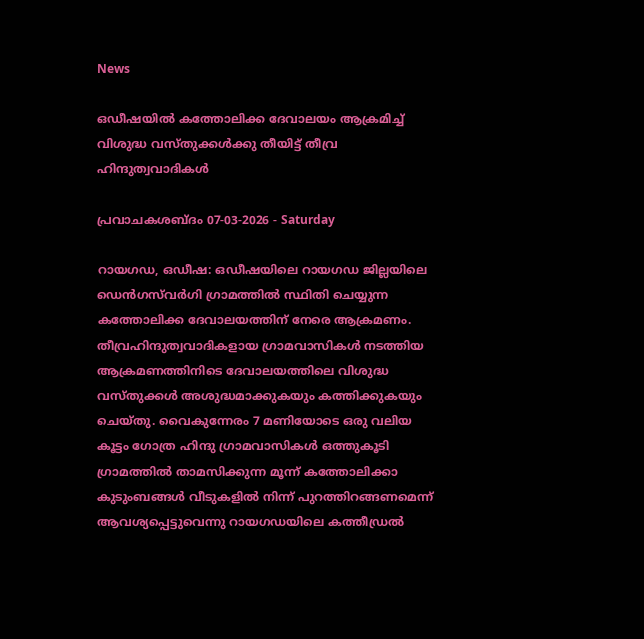News

ഒഡീഷയില്‍ കത്തോലിക്ക ദേവാലയം ആക്രമിച്ച് വിശുദ്ധ വസ്തുക്കൾക്കു തീയിട്ട് തീവ്ര ഹിന്ദുത്വവാദികള്‍

പ്രവാചകശബ്ദം 07-03-2026 - Saturday

റായഗഡ, ഒഡീഷ: ഒഡീഷയിലെ റായഗഡ ജില്ലയിലെ ഡെൻഗസ്‌വർഗി ഗ്രാമത്തിൽ സ്ഥിതി ചെയ്യുന്ന കത്തോലിക്ക ദേവാലയത്തിന് നേരെ ആക്രമണം. തീവ്രഹിന്ദുത്വവാദികളായ ഗ്രാമവാസികൾ നടത്തിയ ആക്രമണത്തിനിടെ ദേവാലയത്തിലെ വിശുദ്ധ വസ്തുക്കൾ അശുദ്ധമാക്കുകയും കത്തിക്കുകയും ചെയ്തു. വൈകുന്നേരം 7 മണിയോടെ ഒരു വലിയ കൂട്ടം ഗോത്ര ഹിന്ദു ഗ്രാമവാസികൾ ഒത്തുകൂടി ഗ്രാമത്തിൽ താമസിക്കുന്ന മൂന്ന് കത്തോലിക്കാ കുടുംബങ്ങൾ വീടുകളിൽ നിന്ന് പുറത്തിറങ്ങണമെന്ന് ആവശ്യപ്പെട്ടുവെന്നു റായഗഡയിലെ കത്തീഡ്രൽ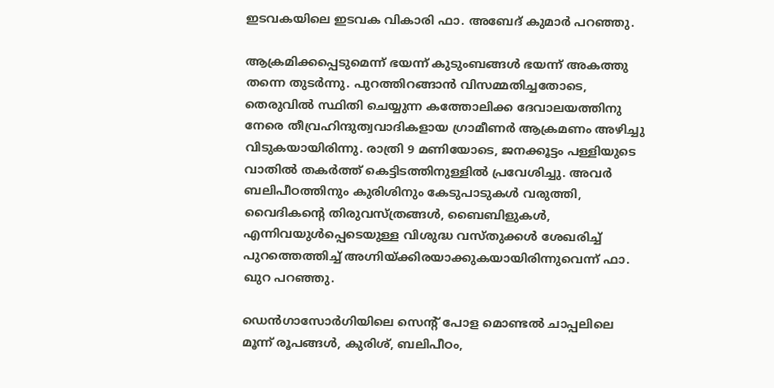ഇടവകയിലെ ഇടവക വികാരി ഫാ. അബേദ് കുമാർ പറഞ്ഞു.

ആക്രമിക്കപ്പെടുമെന്ന് ഭയന്ന് കുടുംബങ്ങൾ ഭയന്ന് അകത്തു തന്നെ തുടർന്നു. പുറത്തിറങ്ങാൻ വിസമ്മതിച്ചതോടെ, തെരുവിൽ സ്ഥിതി ചെയ്യുന്ന കത്തോലിക്ക ദേവാലയത്തിനു നേരെ തീവ്രഹിന്ദുത്വവാദികളായ ഗ്രാമീണര്‍ ആക്രമണം അഴിച്ചു വിടുകയായിരിന്നു. രാത്രി 9 മണിയോടെ, ജനക്കൂട്ടം പള്ളിയുടെ വാതിൽ തകർത്ത് കെട്ടിടത്തിനുള്ളിൽ പ്രവേശിച്ചു. അവർ ബലിപീഠത്തിനും കുരിശിനും കേടുപാടുകൾ വരുത്തി, വൈദികന്റെ തിരുവസ്ത്രങ്ങൾ, ബൈബിളുകൾ, എന്നിവയുൾപ്പെടെയുള്ള വിശുദ്ധ വസ്തുക്കൾ ശേഖരിച്ച് പുറത്തെത്തിച്ച് അഗ്നിയ്ക്കിരയാക്കുകയായിരിന്നുവെന്ന് ഫാ. ഖുറ പറഞ്ഞു.

ഡെൻഗാസോർഗിയിലെ സെന്റ് പോള മൊണ്ടൽ ചാപ്പലിലെ മൂന്ന് രൂപങ്ങള്‍, കുരിശ്, ബലിപീഠം,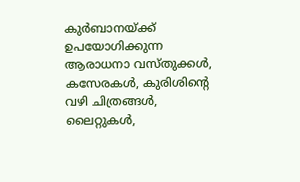കുർബാനയ്ക്ക് ഉപയോഗിക്കുന്ന ആരാധനാ വസ്തുക്കൾ, കസേരകൾ, കുരിശിന്റെ വഴി ചിത്രങ്ങള്‍, ലൈറ്റുകൾ,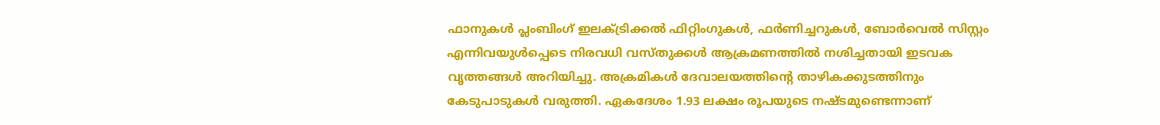ഫാനുകൾ പ്ലംബിംഗ് ഇലക്ട്രിക്കൽ ഫിറ്റിംഗുകൾ, ഫർണിച്ചറുകൾ, ബോർവെൽ സിസ്റ്റം എന്നിവയുൾപ്പെടെ നിരവധി വസ്തുക്കൾ ആക്രമണത്തിൽ നശിച്ചതായി ഇടവക വൃത്തങ്ങൾ അറിയിച്ചു. അക്രമികൾ ദേവാലയത്തിന്റെ താഴികക്കുടത്തിനും കേടുപാടുകൾ വരുത്തി. ഏകദേശം 1.93 ലക്ഷം രൂപയുടെ നഷ്ടമുണ്ടെന്നാണ്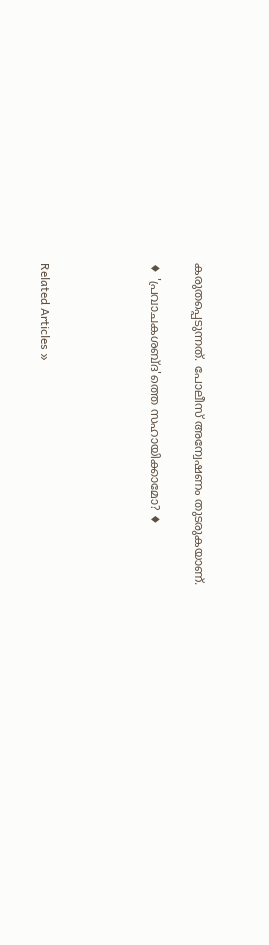കരുതപ്പെടുന്നത്. പോലീസ് അന്വേഷണം തുടരുകയാണ്.

♦ 'പ്രവാചകശബ്‌ദ'ത്തെ സഹായിക്കാമോ? ♦




Related Articles »